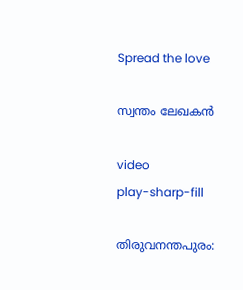Spread the love

സ്വന്തം ലേഖകൻ

video
play-sharp-fill

തിരുവനന്തപുരം: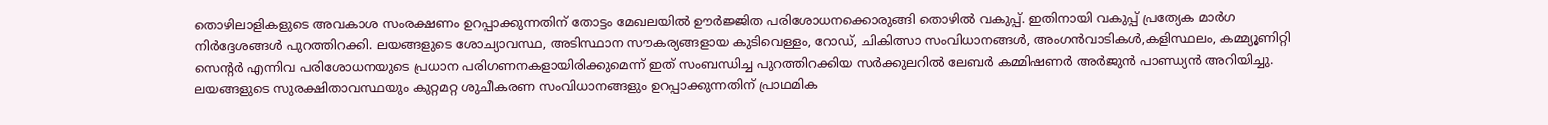തൊഴിലാളികളുടെ അവകാശ സംരക്ഷണം ഉറപ്പാക്കുന്നതിന് തോട്ടം മേഖലയില്‍ ഊര്‍ജ്ജിത പരിശോധനക്കൊരുങ്ങി തൊഴില്‍ വകുപ്പ്. ഇതിനായി വകുപ്പ് പ്രത്യേക മാര്‍ഗ നിര്‍ദ്ദേശങ്ങള്‍ പുറത്തിറക്കി. ലയങ്ങളുടെ ശോച്യാവസ്ഥ, അടിസ്ഥാന സൗകര്യങ്ങളായ കുടിവെള്ളം, റോഡ്, ചികിത്സാ സംവിധാനങ്ങള്‍, അംഗന്‍വാടികള്‍,കളിസ്ഥലം, കമ്മ്യൂണിറ്റി സെന്റര്‍ എന്നിവ പരിശോധനയുടെ പ്രധാന പരിഗണനകളായിരിക്കുമെന്ന് ഇത് സംബന്ധിച്ച പുറത്തിറക്കിയ സര്‍ക്കുലറില്‍ ലേബര്‍ കമ്മിഷണര്‍ അര്‍ജുന്‍ പാണ്ഡ്യന്‍ അറിയിച്ചു. ലയങ്ങളുടെ സുരക്ഷിതാവസ്ഥയും കുറ്റമറ്റ ശുചീകരണ സംവിധാനങ്ങളും ഉറപ്പാക്കുന്നതിന് പ്രാഥമിക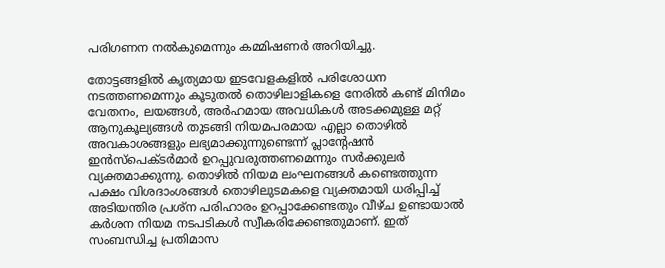പരിഗണന നല്‍കുമെന്നും കമ്മിഷണര്‍ അറിയിച്ചു.

തോട്ടങ്ങളില്‍ കൃത്യമായ ഇടവേളകളില്‍ പരിശോധന നടത്തണമെന്നും കൂടുതല്‍ തൊഴിലാളികളെ നേരില്‍ കണ്ട് മിനിമം വേതനം, ലയങ്ങള്‍, അര്‍ഹമായ അവധികള്‍ അടക്കമുള്ള മറ്റ് ആനുകൂല്യങ്ങള്‍ തുടങ്ങി നിയമപരമായ എല്ലാ തൊഴില്‍ അവകാശങ്ങളും ലഭ്യമാക്കുന്നുണ്ടെന്ന് പ്ലാന്റേഷന്‍ ഇന്‍സ്പെക്ടര്‍മാര്‍ ഉറപ്പുവരുത്തണമെന്നും സര്‍ക്കുലര്‍ വ്യക്തമാക്കുന്നു. തൊഴില്‍ നിയമ ലംഘനങ്ങള്‍ കണ്ടെത്തുന്ന പക്ഷം വിശദാംശങ്ങള്‍ തൊഴിലുടമകളെ വ്യക്തമായി ധരിപ്പിച്ച് അടിയന്തിര പ്രശ്ന പരിഹാരം ഉറപ്പാക്കേണ്ടതും വീഴ്ച ഉണ്ടായാല്‍ കര്‍ശന നിയമ നടപടികള്‍ സ്വീകരിക്കേണ്ടതുമാണ്. ഇത് സംബന്ധിച്ച പ്രതിമാസ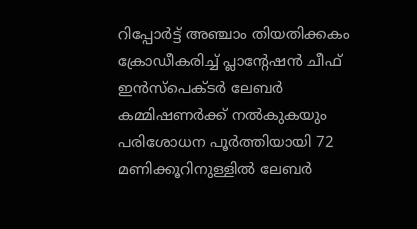റിപ്പോര്‍ട്ട് അഞ്ചാം തിയതിക്കകം ക്രോഡീകരിച്ച് പ്ലാന്റേഷന്‍ ചീഫ് ഇന്‍സ്‌പെക്ടര്‍ ലേബര്‍ കമ്മിഷണര്‍ക്ക് നല്‍കുകയും പരിശോധന പൂര്‍ത്തിയായി 72 മണിക്കൂറിനുള്ളില്‍ ലേബര്‍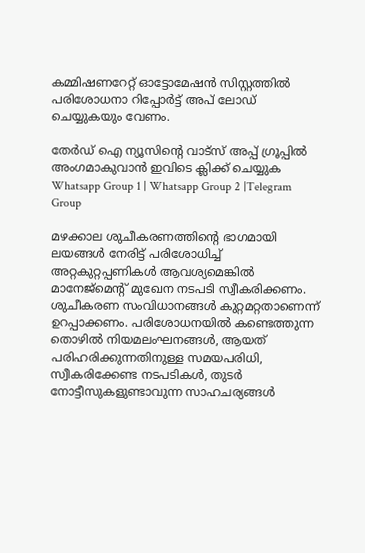കമ്മിഷണറേറ്റ് ഓട്ടോമേഷന്‍ സിസ്റ്റത്തില്‍ പരിശോധനാ റിപ്പോര്‍ട്ട് അപ് ലോഡ് ചെയ്യുകയും വേണം.

തേർഡ് ഐ ന്യൂസിന്റെ വാട്സ് അപ്പ് ഗ്രൂപ്പിൽ അംഗമാകുവാൻ ഇവിടെ ക്ലിക്ക് ചെയ്യുക
Whatsapp Group 1 | Whatsapp Group 2 |Telegram Group

മഴക്കാല ശുചീകരണത്തിന്റെ ഭാഗമായി ലയങ്ങള്‍ നേരിട്ട് പരിശോധിച്ച് അറ്റകുറ്റപ്പണികള്‍ ആവശ്യമെങ്കില്‍ മാനേജ്മെന്റ് മുഖേന നടപടി സ്വീകരിക്കണം. ശുചീകരണ സംവിധാനങ്ങള്‍ കുറ്റമറ്റതാണെന്ന് ഉറപ്പാക്കണം. പരിശോധനയില്‍ കണ്ടെത്തുന്ന തൊഴില്‍ നിയമലംഘനങ്ങള്‍, ആയത് പരിഹരിക്കുന്നതിനുള്ള സമയപരിധി, സ്വീകരിക്കേണ്ട നടപടികള്‍, തുടര്‍ നോട്ടീസുകളുണ്ടാവുന്ന സാഹചര്യങ്ങള്‍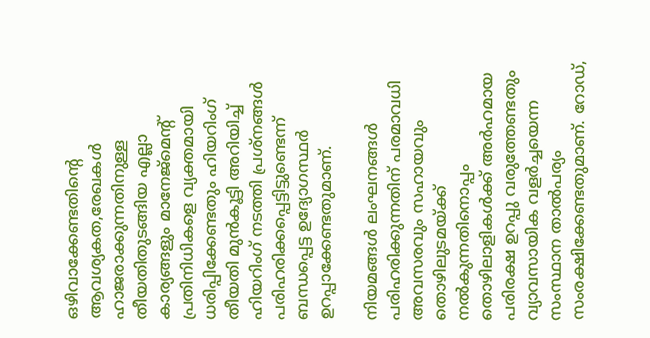ഒഴിവാക്കേണ്ടതിന്റെ ആവശ്യകത,രേഖകള്‍ ഹാജരാക്കുന്നതിനുള്ള തീയതിതുടങ്ങിയ എല്ലാ കാര്യങ്ങളും മാനേജ്‌മെന്റ് പ്രതിനിധികളെ വ്യക്തമായി ധരിപ്പിക്കേണ്ടതും ഹിയറിംഗ് തീയതി മുന്‍കൂട്ടി അറിയിച്ച് ഹിയറിംഗ് നടത്തി പ്രശ്‌നങ്ങള്‍ പരിഹരിക്കപ്പെട്ടിട്ടുണ്ടെന്ന് ബന്ധപ്പെട്ട ഉദ്യോഗസ്ഥര്‍ ഉറപ്പാക്കേണ്ടതുമാണ്.

നിയമങ്ങള്‍ ലംഘനങ്ങള്‍ പരിഹരിക്കുന്നതിന് പരമാവധി അവസരവും സഹായവും തൊഴിലുടമയ്ക്ക് നല്‍കുന്നതിനൊപ്പം തൊഴിലാളികള്‍ക്ക് അര്‍ഹമായ പരിരക്ഷ ഉറപ്പു വരുത്തേണ്ടതും വ്യാവസായിക വളര്‍ച്ചയെന്ന സംസ്ഥാന താല്‍പര്യം സംരക്ഷിക്കേണ്ടതുമാണ്. റോഡ്,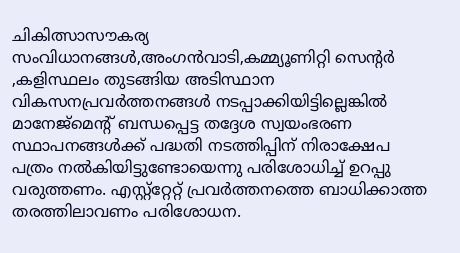ചികിത്സാസൗകര്യ സംവിധാനങ്ങള്‍,അംഗന്‍വാടി,കമ്മ്യൂണിറ്റി സെന്റര്‍ ,കളിസ്ഥലം തുടങ്ങിയ അടിസ്ഥാന വികസനപ്രവര്‍ത്തനങ്ങള്‍ നടപ്പാക്കിയിട്ടില്ലെങ്കില്‍ മാനേജ്‌മെന്റ് ബന്ധപ്പെട്ട തദ്ദേശ സ്വയംഭരണ സ്ഥാപനങ്ങള്‍ക്ക് പദ്ധതി നടത്തിപ്പിന് നിരാക്ഷേപ പത്രം നല്‍കിയിട്ടുണ്ടോയെന്നു പരിശോധിച്ച് ഉറപ്പു വരുത്തണം. എസ്റ്റ്‌റ്റേറ്റ് പ്രവര്‍ത്തനത്തെ ബാധിക്കാത്ത തരത്തിലാവണം പരിശോധന.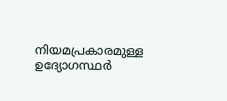നിയമപ്രകാരമുള്ള ഉദ്യോഗസ്ഥര്‍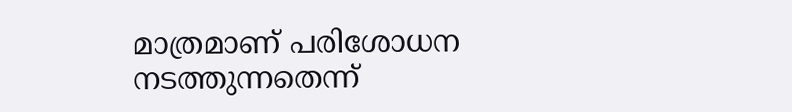മാത്രമാണ് പരിശോധന നടത്തുന്നതെന്ന്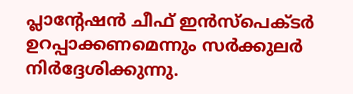പ്ലാന്റേഷന്‍ ചീഫ് ഇന്‍സ്‌പെക്ടര്‍ ഉറപ്പാക്കണമെന്നും സര്‍ക്കുലര്‍ നിര്‍ദ്ദേശിക്കുന്നു.